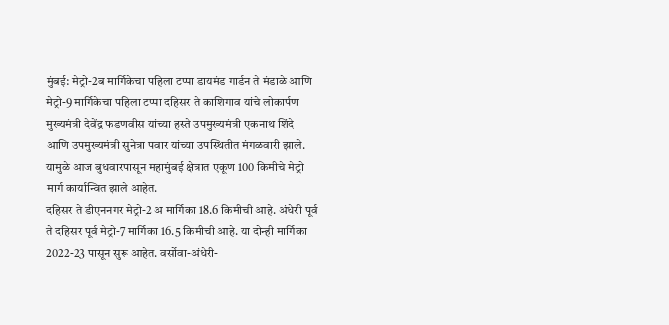मुंबई: मेट्रो-2ब मार्गिकेचा पहिला टप्पा डायमंड गार्डन ते मंडाळे आणि मेट्रो-9 मार्गिकेचा पहिला टप्पा दहिसर ते काशिगाव यांचे लोकार्पण मुख्यमंत्री देवेंद्र फडणवीस यांच्या हस्ते उपमुख्यमंत्री एकनाथ शिंदे आणि उपमुख्यमंत्री सुनेत्रा पवार यांच्या उपस्थितीत मंगळवारी झाले. यामुळे आज बुधवारपासून महामुंबई क्षेत्रात एकूण 100 किमीचे मेट्रो मार्ग कार्यान्वित झाले आहेत.
दहिसर ते डीएननगर मेट्रो-2 अ मार्गिका 18.6 किमीची आहे. अंधेरी पूर्व ते दहिसर पूर्व मेट्रो-7 मार्गिका 16.5 किमीची आहे. या दोन्ही मार्गिका 2022-23 पासून सुरू आहेत. वर्सोवा-अंधेरी-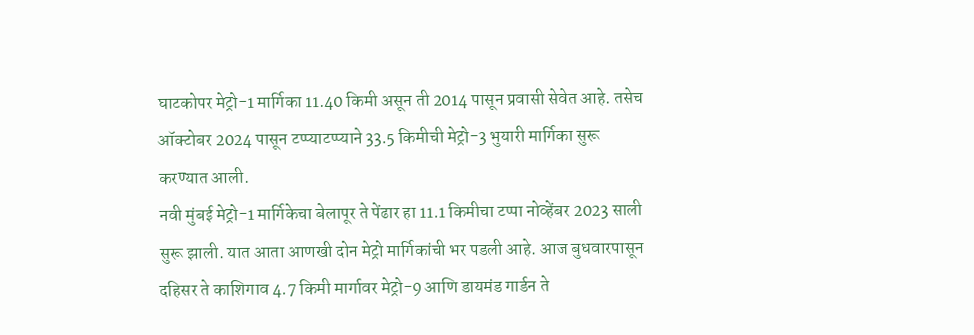घाटकोपर मेट्रो-1 मार्गिका 11.40 किमी असून ती 2014 पासून प्रवासी सेवेत आहे. तसेच ऑक्टोबर 2024 पासून टप्प्याटप्प्याने 33.5 किमीची मेट्रो-3 भुयारी मार्गिका सुरू करण्यात आली.
नवी मुंबई मेट्रो-1 मार्गिकेचा बेलापूर ते पेंढार हा 11.1 किमीचा टप्पा नोव्हेंबर 2023 साली सुरू झाली. यात आता आणखी दोन मेट्रो मार्गिकांची भर पडली आहे. आज बुधवारपासून दहिसर ते काशिगाव 4.7 किमी मार्गावर मेट्रो-9 आणि डायमंड गार्डन ते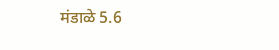मंडाळे 5.6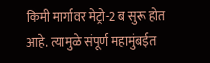किमी मार्गावर मेट्रो-2 ब सुरू होत आहे. त्यामुळे संपूर्ण महामुंबईत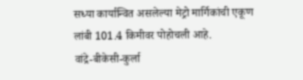सध्या कार्यान्वित असलेल्या मेट्रो मार्गिकांची एकूण लांबी 101.4 किमीवर पोहोचली आहे.
वांद्रे-बीकेसी-कुर्ला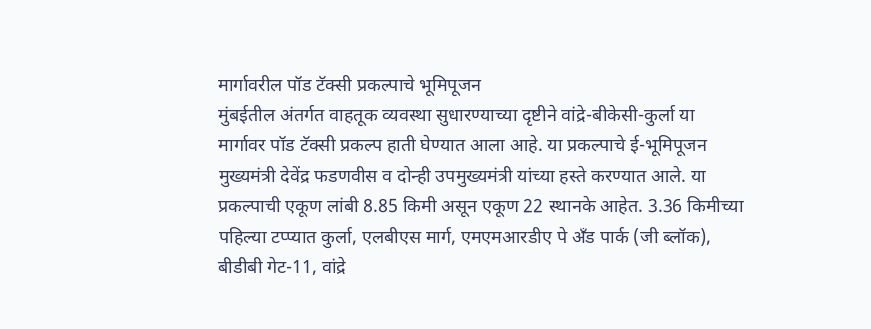मार्गावरील पॉड टॅक्सी प्रकल्पाचे भूमिपूजन
मुंबईतील अंतर्गत वाहतूक व्यवस्था सुधारण्याच्या दृष्टीने वांद्रे-बीकेसी-कुर्ला या मार्गावर पॉड टॅक्सी प्रकल्प हाती घेण्यात आला आहे. या प्रकल्पाचे ई-भूमिपूजन मुख्यमंत्री देवेंद्र फडणवीस व दोन्ही उपमुख्यमंत्री यांच्या हस्ते करण्यात आले. या प्रकल्पाची एकूण लांबी 8.85 किमी असून एकूण 22 स्थानके आहेत. 3.36 किमीच्या पहिल्या टप्प्यात कुर्ला, एलबीएस मार्ग, एमएमआरडीए पे अँड पार्क (जी ब्लॉक), बीडीबी गेट-11, वांद्रे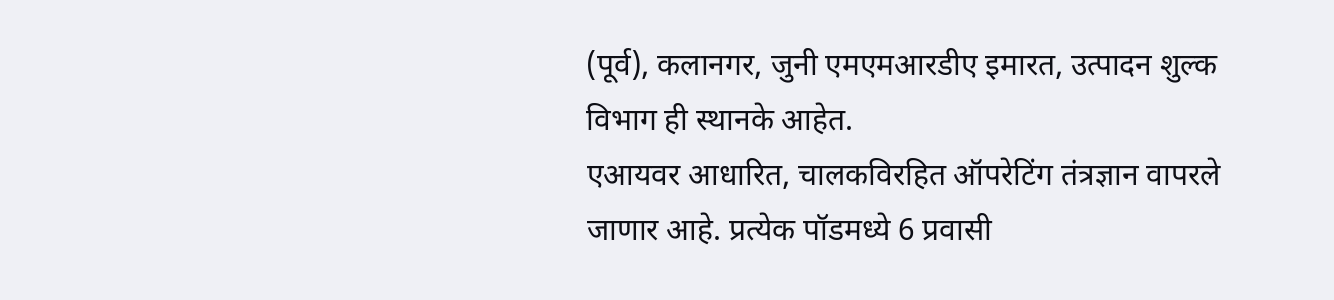(पूर्व), कलानगर, जुनी एमएमआरडीए इमारत, उत्पादन शुल्क विभाग ही स्थानके आहेत.
एआयवर आधारित, चालकविरहित ऑपरेटिंग तंत्रज्ञान वापरले जाणार आहे. प्रत्येक पॉडमध्ये 6 प्रवासी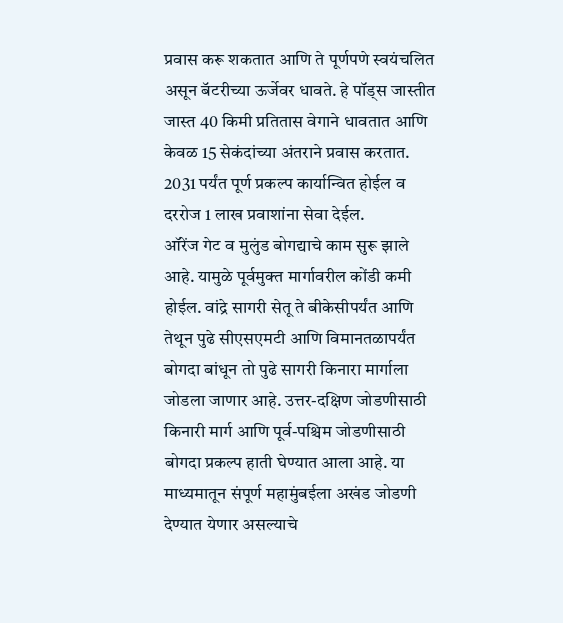प्रवास करू शकतात आणि ते पूर्णपणे स्वयंचलित असून बॅटरीच्या ऊर्जेवर धावते. हे पॉड्स जास्तीत जास्त 40 किमी प्रतितास वेगाने धावतात आणि केवळ 15 सेकंदांच्या अंतराने प्रवास करतात. 2031 पर्यंत पूर्ण प्रकल्प कार्यान्वित होईल व दररोज 1 लाख प्रवाशांना सेवा देईल.
ऑरेंज गेट व मुलुंड बोगद्याचे काम सुरू झाले आहे. यामुळे पूर्वमुक्त मार्गावरील कोंडी कमी होईल. वांद्रे सागरी सेतू ते बीकेसीपर्यंत आणि तेथून पुढे सीएसएमटी आणि विमानतळापर्यंत बोगदा बांधून तो पुढे सागरी किनारा मार्गाला जोडला जाणार आहे. उत्तर-दक्षिण जोडणीसाठी किनारी मार्ग आणि पूर्व-पश्चिम जोडणीसाठी बोगदा प्रकल्प हाती घेण्यात आला आहे. या माध्यमातून संपूर्ण महामुंबईला अखंड जोडणी देण्यात येणार असल्याचे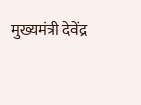मुख्यमंत्री देवेंद्र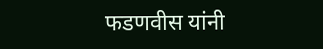फडणवीस यांनी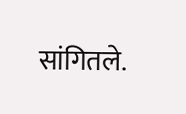सांगितले.